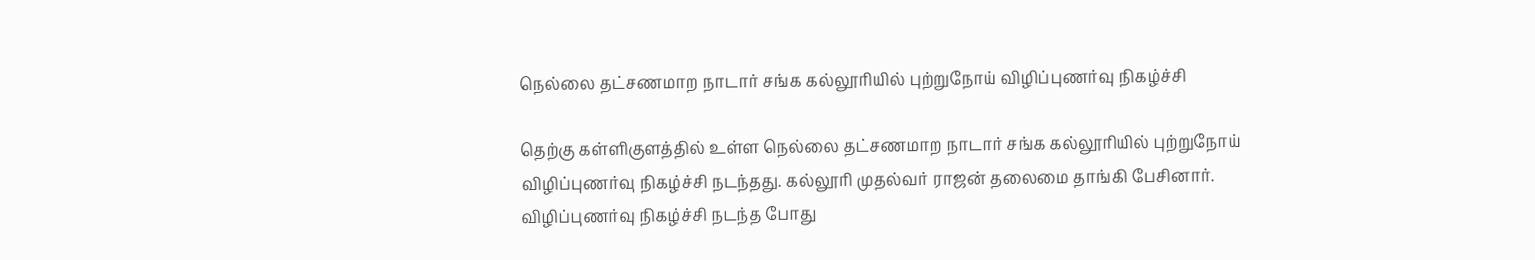நெல்லை தட்சணமாற நாடார் சங்க கல்லூரியில் புற்றுநோய் விழிப்புணர்வு நிகழ்ச்சி

தெற்கு கள்ளிகுளத்தில் உள்ள நெல்லை தட்சணமாற நாடார் சங்க கல்லூரியில் புற்றுநோய் விழிப்புணர்வு நிகழ்ச்சி நடந்தது. கல்லூரி முதல்வர் ராஜன் தலைமை தாங்கி பேசினார்.
விழிப்புணர்வு நிகழ்ச்சி நடந்த போது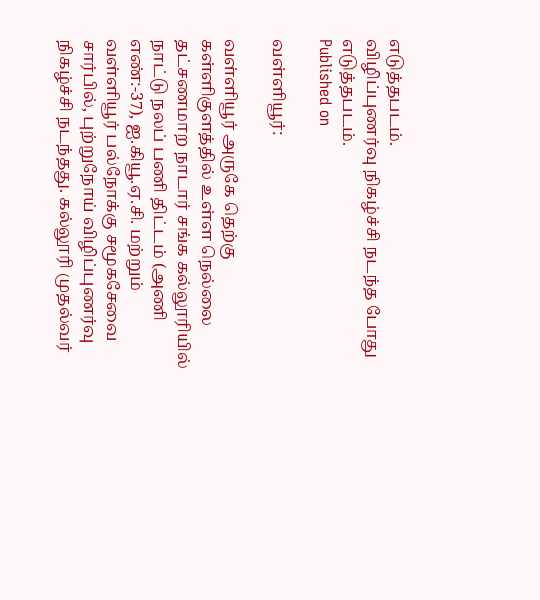எடுத்தபடம்.
விழிப்புணர்வு நிகழ்ச்சி நடந்த போது எடுத்தபடம்.
Published on

வள்ளியூர்:

வள்ளியூர் அருகே தெற்கு கள்ளிகுளத்தில் உள்ள நெல்லை தட்சணமாற நாடார் சங்க கல்லூரியில் நாட்டு நலப் பணி திட்டம் (அணி எண்:-37), ஐ.கியூ.ஏ.சி. மற்றும் வள்ளியூர் பல்நோக்கு சமூகசேவை சார்பில், புற்றுநோய் விழிப்புணர்வு நிகழ்ச்சி நடந்தது. கல்லூரி முதல்வர்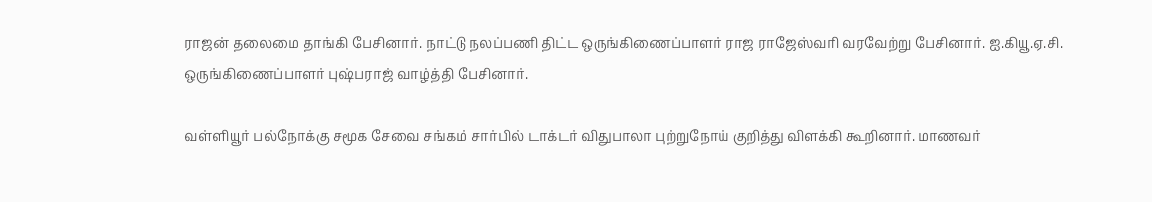ராஜன் தலைமை தாங்கி பேசினார். நாட்டு நலப்பணி திட்ட ஒருங்கிணைப்பாளர் ராஜ ராஜேஸ்வரி வரவேற்று பேசினார். ஐ.கியூ.ஏ.சி. ஒருங்கிணைப்பாளர் புஷ்பராஜ் வாழ்த்தி பேசினார்.

வள்ளியூர் பல்நோக்கு சமூக சேவை சங்கம் சார்பில் டாக்டர் விதுபாலா புற்றுநோய் குறித்து விளக்கி கூறினார். மாணவர்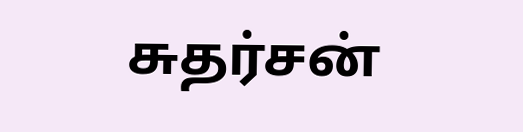சுதர்சன்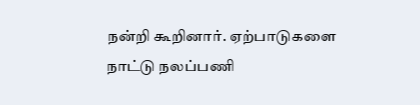நன்றி கூறினார். ஏற்பாடுகளை நாட்டு நலப்பணி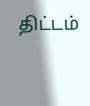திட்டம்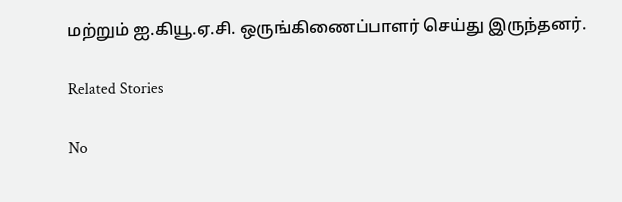மற்றும் ஐ.கியூ.ஏ.சி. ஒருங்கிணைப்பாளர் செய்து இருந்தனர்.

Related Stories

No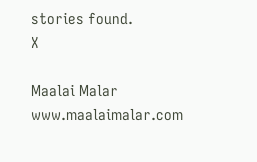stories found.
X

Maalai Malar
www.maalaimalar.com